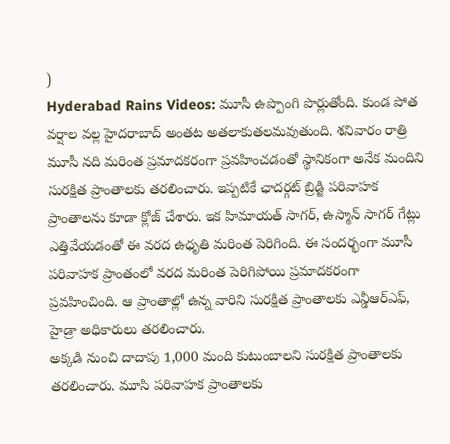)
Hyderabad Rains Videos: మూసీ ఉప్పొంగి పొర్లుతోంది. కుండ పోత వర్షాల వల్ల హైదరాబాద్ అంతట అతలాకుతలమవుతుంది. శనివారం రాత్రి మూసీ నది మరింత ప్రమాదకరంగా ప్రవహించడంతో స్థానికంగా అనేక మందిని సురక్షిత ప్రాంతాలకు తరలించారు. ఇప్పటికే ఛాదర్గట్ బ్రిడ్జి పరివాహక ప్రాంతాలను కూడా క్లోజ్ చేశారు. ఇక హిమాయత్ సాగర్, ఉస్మాన్ సాగర్ గేట్లు ఎత్తివేయడంతో ఈ వరద ఉధృతి మరింత పెరిగింది. ఈ సందర్భంగా మూసీ పరివాహక ప్రాంతంలో వరద మరింత పెరిగిపోయి ప్రమాదకరంగా ప్రవహించింది. ఆ ప్రాంతాల్లో ఉన్న వారిని సురక్షిత ప్రాంతాలకు ఎన్డీఆర్ఎఫ్, హైడ్రా అధికారులు తరలించారు.
అక్కడి నుంచి దాదాపు 1,000 మంది కుటుంబాలని సురక్షిత ప్రాంతాలకు తరలించారు. మూసి పరివాహక ప్రాంతాలకు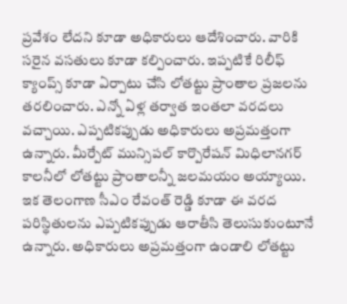ప్రవేశం లేదని కూడా అధికారులు ఆదేశించారు. వారికి సరైన వసతులు కూడా కల్పించారు. ఇప్పటికే రిలీఫ్ క్యాంప్స్ కూడా ఏర్పాటు చేసి లోతట్టు ప్రాంతాల ప్రజలను తరలించారు. ఎన్నో ఏళ్ల తర్వాత ఇంతలా వరదలు వచ్చాయి. ఎప్పటికప్పుడు అధికారులు అప్రమత్తంగా ఉన్నారు. మీర్పేట్ మున్సిపల్ కార్పొరేషన్ మిధిలానగర్ కాలనీలో లోతట్టు ప్రాంతాలన్నీ జలమయం అయ్యాయి.
ఇక తెలంగాణ సీఎం రేవంత్ రెడ్డి కూడా ఈ వరద పరిస్థితులను ఎప్పటికప్పుడు ఆరాతీసి తెలుసుకుంటూనే ఉన్నారు. అధికారులు అప్రమత్తంగా ఉండాలి లోతట్టు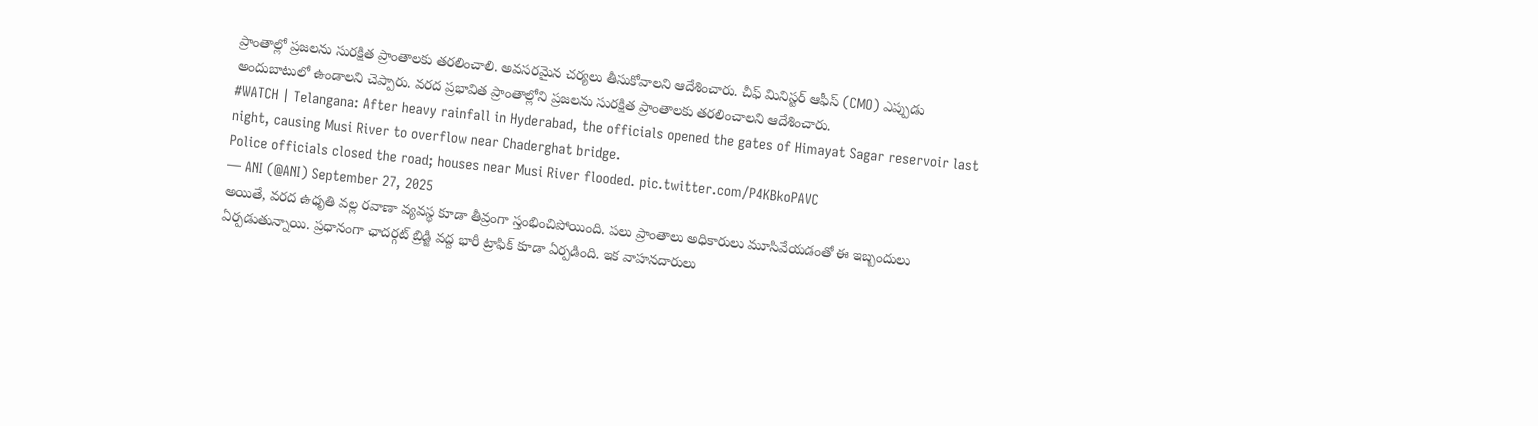ప్రాంతాల్లో ప్రజలను సురక్షిత ప్రాంతాలకు తరలించాలి. అవసరమైన చర్యలు తీసుకోవాలని ఆదేశించారు. చీఫ్ మినిస్టర్ ఆఫీస్ (CMO) ఎప్పుడు అందుబాటులో ఉండాలని చెప్పారు. వరద ప్రభావిత ప్రాంతాల్లోని ప్రజలను సురక్షిత ప్రాంతాలకు తరలించాలని ఆదేశించారు.
#WATCH | Telangana: After heavy rainfall in Hyderabad, the officials opened the gates of Himayat Sagar reservoir last night, causing Musi River to overflow near Chaderghat bridge.
Police officials closed the road; houses near Musi River flooded. pic.twitter.com/P4KBkoPAVC
— ANI (@ANI) September 27, 2025
అయితే, వరద ఉధృతి వల్ల రవాణా వ్యవస్థ కూడా తీవ్రంగా స్తంభించిపోయింది. పలు ప్రాంతాలు అధికారులు మూసివేయడంతో ఈ ఇబ్బందులు ఏర్పడుతున్నాయి. ప్రధానంగా ఛాదర్గట్ బ్రిడ్జి వద్ద భారీ ట్రాఫిక్ కూడా ఏర్పడింది. ఇక వాహనదారులు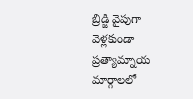బ్రిడ్జి వైపుగా వెళ్లకుండా ప్రత్యామ్నాయ మార్గాలలో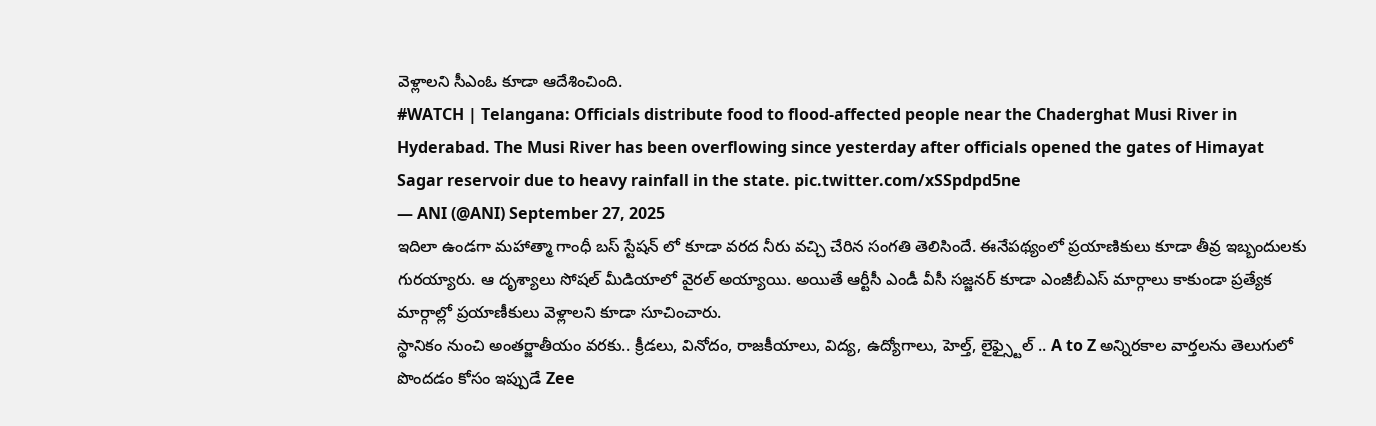వెళ్లాలని సీఎంఓ కూడా ఆదేశించింది.
#WATCH | Telangana: Officials distribute food to flood-affected people near the Chaderghat Musi River in Hyderabad. The Musi River has been overflowing since yesterday after officials opened the gates of Himayat Sagar reservoir due to heavy rainfall in the state. pic.twitter.com/xSSpdpd5ne
— ANI (@ANI) September 27, 2025
ఇదిలా ఉండగా మహాత్మా గాంధీ బస్ స్టేషన్ లో కూడా వరద నీరు వచ్చి చేరిన సంగతి తెలిసిందే. ఈనేపథ్యంలో ప్రయాణికులు కూడా తీవ్ర ఇబ్బందులకు గురయ్యారు. ఆ దృశ్యాలు సోషల్ మీడియాలో వైరల్ అయ్యాయి. అయితే ఆర్టీసీ ఎండీ వీసీ సజ్జనర్ కూడా ఎంజీబీఎస్ మార్గాలు కాకుండా ప్రత్యేక మార్గాల్లో ప్రయాణీకులు వెళ్లాలని కూడా సూచించారు.
స్థానికం నుంచి అంతర్జాతీయం వరకు.. క్రీడలు, వినోదం, రాజకీయాలు, విద్య, ఉద్యోగాలు, హెల్త్, లైఫ్స్టైల్ .. A to Z అన్నిరకాల వార్తలను తెలుగులో పొందడం కోసం ఇప్పుడే Zee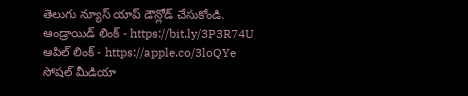తెలుగు న్యూస్ యాప్ డౌన్లోడ్ చేసుకోండి.
ఆండ్రాయిడ్ లింక్ - https://bit.ly/3P3R74U
ఆపిల్ లింక్ - https://apple.co/3loQYe
సోషల్ మీడియా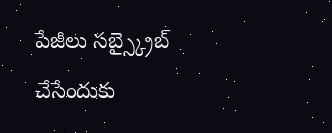పేజీలు సబ్స్క్రైబ్ చేసేందుకు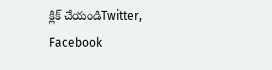క్లిక్ చేయండిTwitter, Facebook